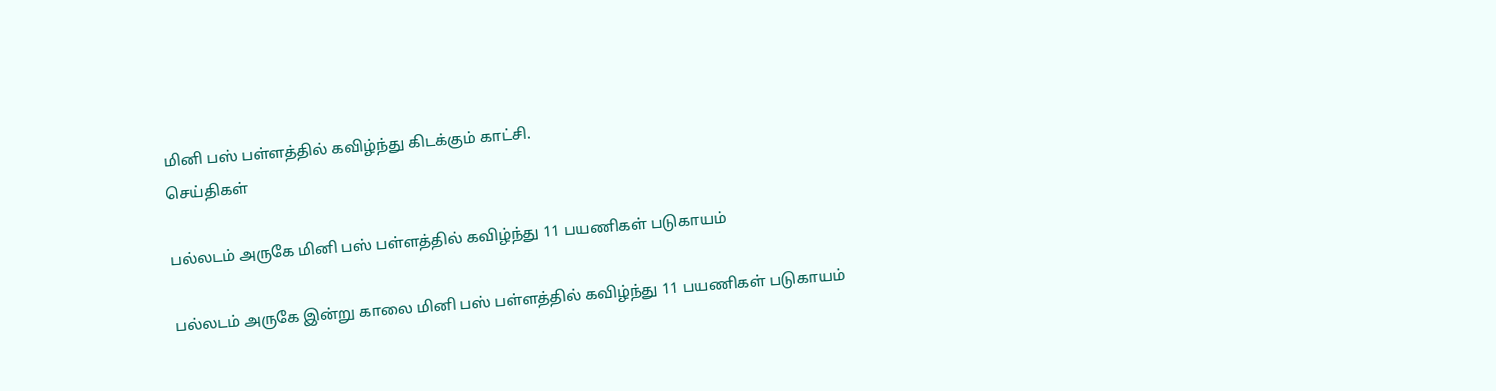மினி பஸ் பள்ளத்தில் கவிழ்ந்து கிடக்கும் காட்சி.
செய்திகள்

பல்லடம் அருகே மினி பஸ் பள்ளத்தில் கவிழ்ந்து 11 பயணிகள் படுகாயம்

பல்லடம் அருகே இன்று காலை மினி பஸ் பள்ளத்தில் கவிழ்ந்து 11 பயணிகள் படுகாயம்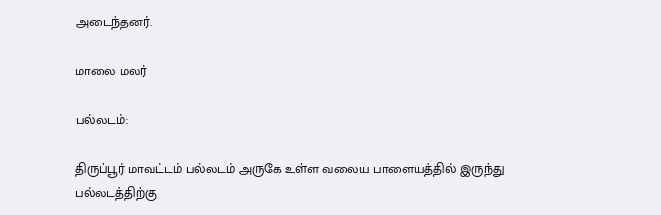அடைந்தனர்.

மாலை மலர்

பல்லடம்:

திருப்பூர் மாவட்டம் பல்லடம் அருகே உள்ள வலைய பாளையத்தில் இருந்து பல்லடத்திற்கு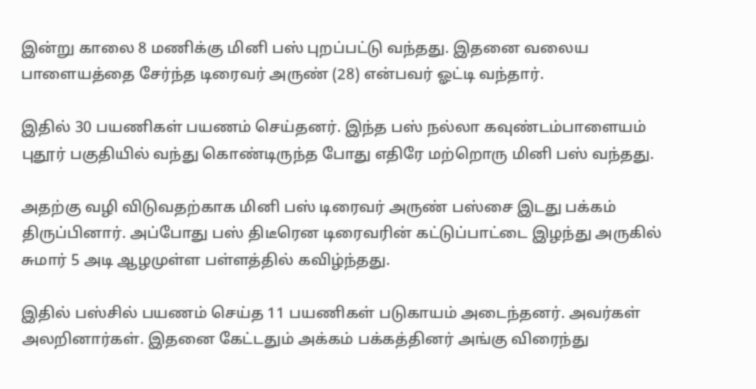இன்று காலை 8 மணிக்கு மினி பஸ் புறப்பட்டு வந்தது. இதனை வலைய பாளையத்தை சேர்ந்த டிரைவர் அருண் (28) என்பவர் ஓட்டி வந்தார்.

இதில் 30 பயணிகள் பயணம் செய்தனர். இந்த பஸ் நல்லா கவுண்டம்பாளையம் புதூர் பகுதியில் வந்து கொண்டிருந்த போது எதிரே மற்றொரு மினி பஸ் வந்தது.

அதற்கு வழி விடுவதற்காக மினி பஸ் டிரைவர் அருண் பஸ்சை இடது பக்கம் திருப்பினார். அப்போது பஸ் திடீரென டிரைவரின் கட்டுப்பாட்டை இழந்து அருகில் சுமார் 5 அடி ஆழமுள்ள பள்ளத்தில் கவிழ்ந்தது.

இதில் பஸ்சில் பயணம் செய்த 11 பயணிகள் படுகாயம் அடைந்தனர். அவர்கள் அலறினார்கள். இதனை கேட்டதும் அக்கம் பக்கத்தினர் அங்கு விரைந்து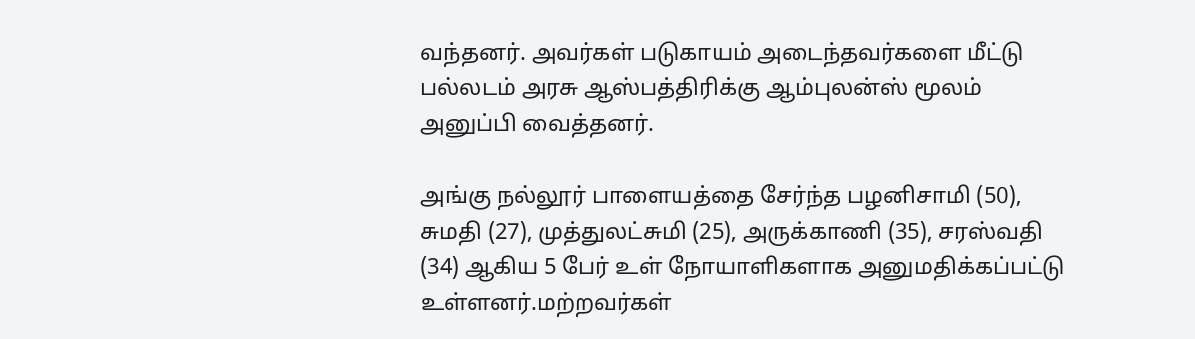வந்தனர். அவர்கள் படுகாயம் அடைந்தவர்களை மீட்டு பல்லடம் அரசு ஆஸ்பத்திரிக்கு ஆம்புலன்ஸ் மூலம் அனுப்பி வைத்தனர்.

அங்கு நல்லூர் பாளையத்தை சேர்ந்த பழனிசாமி (50), சுமதி (27), முத்துலட்சுமி (25), அருக்காணி (35), சரஸ்வதி (34) ஆகிய 5 பேர் உள் நோயாளிகளாக அனுமதிக்கப்பட்டு உள்ளனர்.மற்றவர்கள்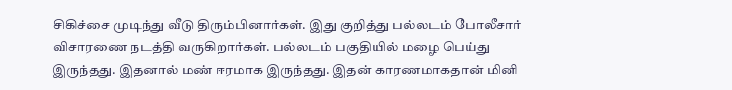சிகிச்சை முடிந்து வீடு திரும்பினார்கள். இது குறித்து பல்லடம் போலீசார் விசாரணை நடத்தி வருகிறார்கள். பல்லடம் பகுதியில் மழை பெய்து இருந்தது. இதனால் மண் ஈரமாக இருந்தது. இதன் காரணமாகதான் மினி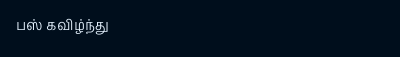பஸ் கவிழ்ந்து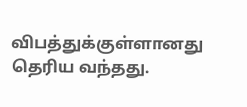விபத்துக்குள்ளானது தெரிய வந்தது.